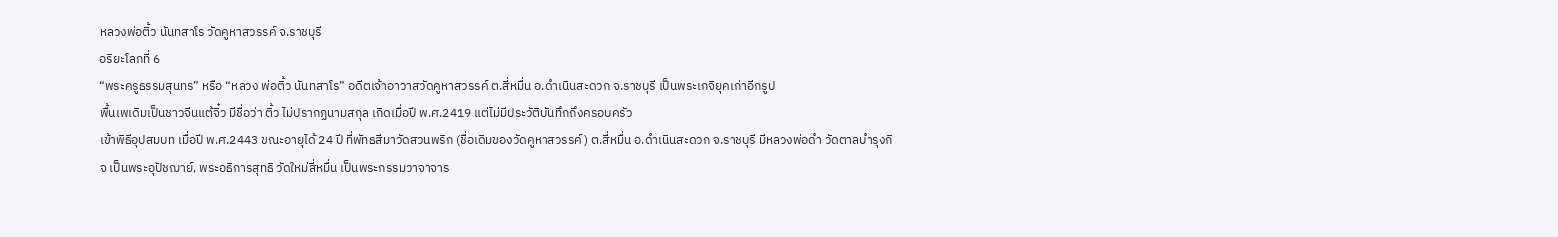หลวงพ่อติ้ว นันทสาโร วัดคูหาสวรรค์ จ.ราชบุรี
อริยะโลกที่ 6
“พระครูธรรมสุนทร” หรือ “หลวง พ่อติ้ว นันทสาโร” อดีตเจ้าอาวาสวัดคูหาสวรรค์ ต.สี่หมื่น อ.ดำเนินสะดวก จ.ราชบุรี เป็นพระเกจิยุคเก่าอีกรูป
พื้นเพเดิมเป็นชาวจีนแต้จิ๋ว มีชื่อว่า ติ้ว ไม่ปรากฏนามสกุล เกิดเมื่อปี พ.ศ.2419 แต่ไม่มีประวัติบันทึกถึงครอบครัว
เข้าพิธีอุปสมบท เมื่อปี พ.ศ.2443 ขณะอายุได้ 24 ปี ที่พัทธสีมาวัดสวนพริก (ชื่อเดิมของวัดคูหาสวรรค์) ต.สี่หมื่น อ.ดำเนินสะดวก จ.ราชบุรี มีหลวงพ่อดำ วัดตาลบำรุงกิจ เป็นพระอุปัชฌาย์, พระอธิการสุทธิ วัดใหม่สี่หมื่น เป็นพระกรรมวาจาจาร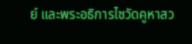ย์ และพระอธิการไซวัดคูหาสว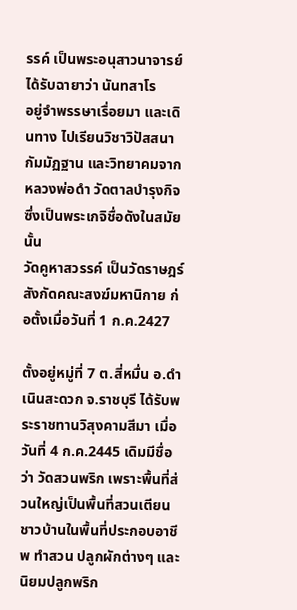รรค์ เป็นพระอนุสาวนาจารย์ ได้รับฉายาว่า นันทสาโร
อยู่จำพรรษาเรื่อยมา และเดินทาง ไปเรียนวิชาวิปัสสนากัมมัฏฐาน และวิทยาคมจากหลวงพ่อดำ วัดตาลบำรุงกิจ ซึ่งเป็นพระเกจิชื่อดังในสมัยนั้น
วัดคูหาสวรรค์ เป็นวัดราษฎร์ สังกัดคณะสงฆ์มหานิกาย ก่อตั้งเมื่อวันที่ 1 ก.ค.2427

ตั้งอยู่หมู่ที่ 7 ต.สี่หมื่น อ.ดำเนินสะดวก จ.ราชบุรี ได้รับพระราชทานวิสุงคามสีมา เมื่อวันที่ 4 ก.ค.2445 เดิมมีชื่อว่า วัดสวนพริก เพราะพื้นที่ส่วนใหญ่เป็นพื้นที่สวนเตียนชาวบ้านในพื้นที่ประกอบอาชีพ ทำสวน ปลูกผักต่างๆ และนิยมปลูกพริก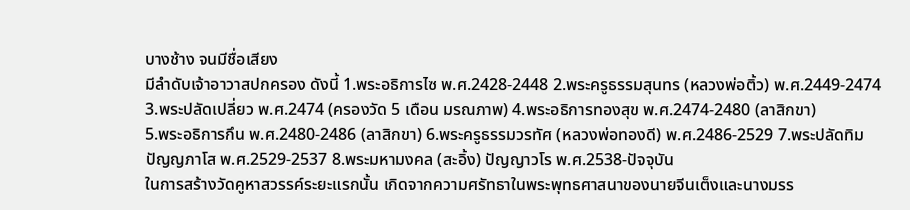บางช้าง จนมีชื่อเสียง
มีลำดับเจ้าอาวาสปกครอง ดังนี้ 1.พระอธิการไซ พ.ศ.2428-2448 2.พระครูธรรมสุนทร (หลวงพ่อติ้ว) พ.ศ.2449-2474 3.พระปลัดเปลี่ยว พ.ศ.2474 (ครองวัด 5 เดือน มรณภาพ) 4.พระอธิการทองสุข พ.ศ.2474-2480 (ลาสิกขา)
5.พระอธิการกึน พ.ศ.2480-2486 (ลาสิกขา) 6.พระครูธรรมวรทัศ (หลวงพ่อทองดี) พ.ศ.2486-2529 7.พระปลัดทิม ปัญญภาโส พ.ศ.2529-2537 8.พระมหามงคล (สะอิ้ง) ปัญญาวโร พ.ศ.2538-ปัจจุบัน
ในการสร้างวัดคูหาสวรรค์ระยะแรกนั้น เกิดจากความศรัทธาในพระพุทธศาสนาของนายจีนเต็งและนางมรร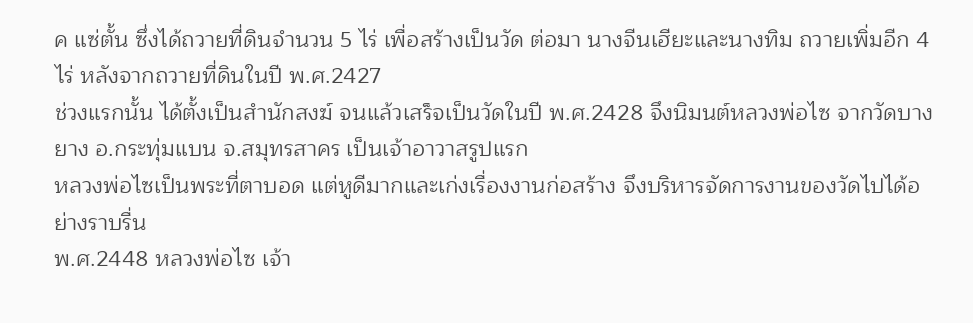ค แซ่ตั้น ซึ่งได้ถวายที่ดินจำนวน 5 ไร่ เพื่อสร้างเป็นวัด ต่อมา นางจีนเฮียะและนางทิม ถวายเพิ่มอีก 4 ไร่ หลังจากถวายที่ดินในปี พ.ศ.2427
ช่วงแรกนั้น ได้ตั้งเป็นสำนักสงฆ์ จนแล้วเสร็จเป็นวัดในปี พ.ศ.2428 จึงนิมนต์หลวงพ่อไซ จากวัดบางยาง อ.กระทุ่มแบน จ.สมุทรสาคร เป็นเจ้าอาวาสรูปแรก
หลวงพ่อไซเป็นพระที่ตาบอด แต่หูดีมากและเก่งเรื่องงานก่อสร้าง จึงบริหารจัดการงานของวัดไปได้อย่างราบรื่น
พ.ศ.2448 หลวงพ่อไซ เจ้า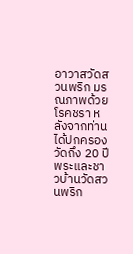อาวาสวัดสวนพริก มรณภาพด้วยโรคชรา หลังจากท่านได้ปกครองวัดถึง 20 ปี พระและชาวบ้านวัดสวนพริก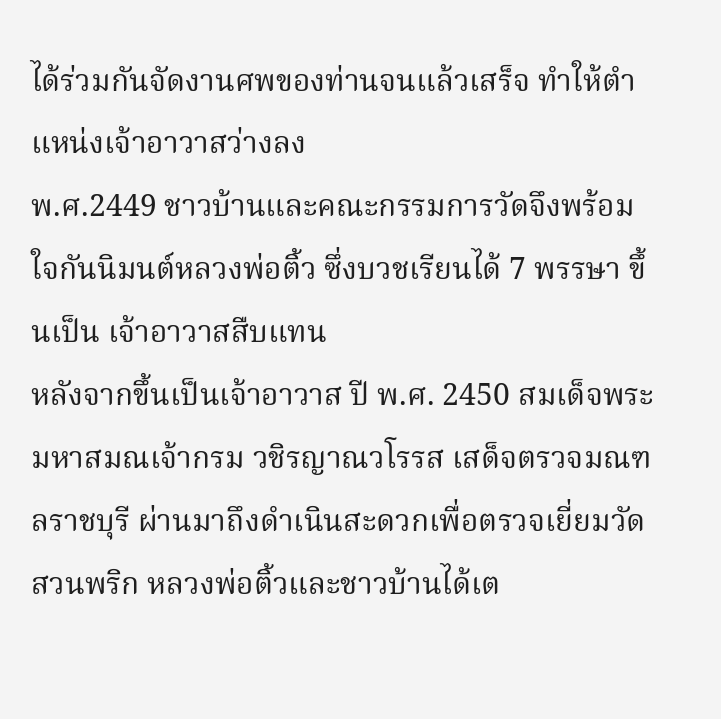ได้ร่วมกันจัดงานศพของท่านจนแล้วเสร็จ ทำให้ตำแหน่งเจ้าอาวาสว่างลง
พ.ศ.2449 ชาวบ้านและคณะกรรมการวัดจึงพร้อมใจกันนิมนต์หลวงพ่อติ้ว ซึ่งบวชเรียนได้ 7 พรรษา ขึ้นเป็น เจ้าอาวาสสืบแทน
หลังจากขึ้นเป็นเจ้าอาวาส ปี พ.ศ. 2450 สมเด็จพระมหาสมณเจ้ากรม วชิรญาณวโรรส เสด็จตรวจมณฑลราชบุรี ผ่านมาถึงดำเนินสะดวกเพื่อตรวจเยี่ยมวัดสวนพริก หลวงพ่อติ้วและชาวบ้านได้เต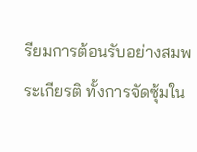รียมการต้อนรับอย่างสมพระเกียรติ ทั้งการจัดซุ้มใน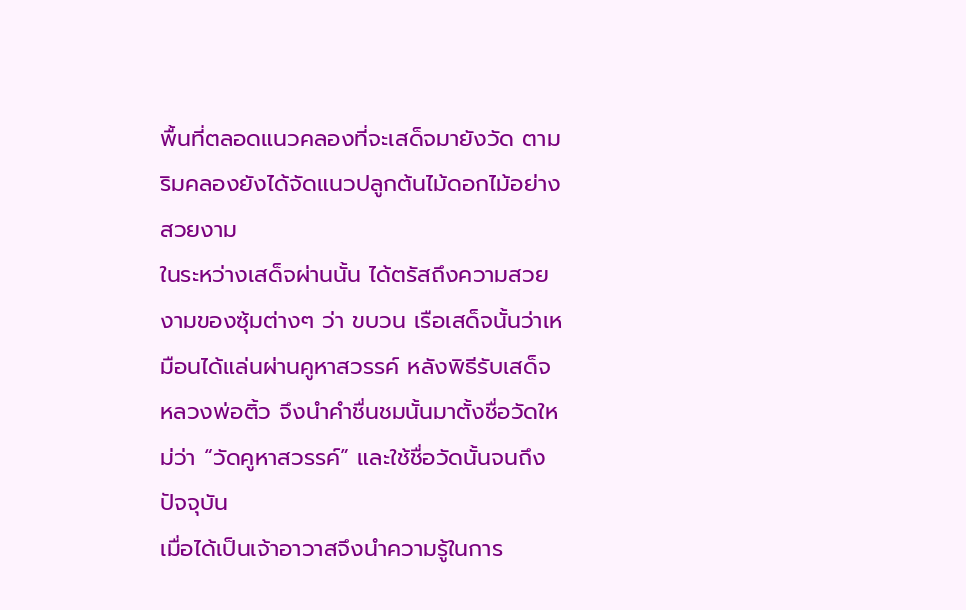พื้นที่ตลอดแนวคลองที่จะเสด็จมายังวัด ตามริมคลองยังได้จัดแนวปลูกต้นไม้ดอกไม้อย่างสวยงาม
ในระหว่างเสด็จผ่านนั้น ได้ตรัสถึงความสวยงามของซุ้มต่างๆ ว่า ขบวน เรือเสด็จนั้นว่าเหมือนได้แล่นผ่านคูหาสวรรค์ หลังพิธีรับเสด็จ หลวงพ่อติ้ว จึงนำคำชื่นชมนั้นมาตั้งชื่อวัดใหม่ว่า “วัดคูหาสวรรค์” และใช้ชื่อวัดนั้นจนถึงปัจจุบัน
เมื่อได้เป็นเจ้าอาวาสจึงนำความรู้ในการ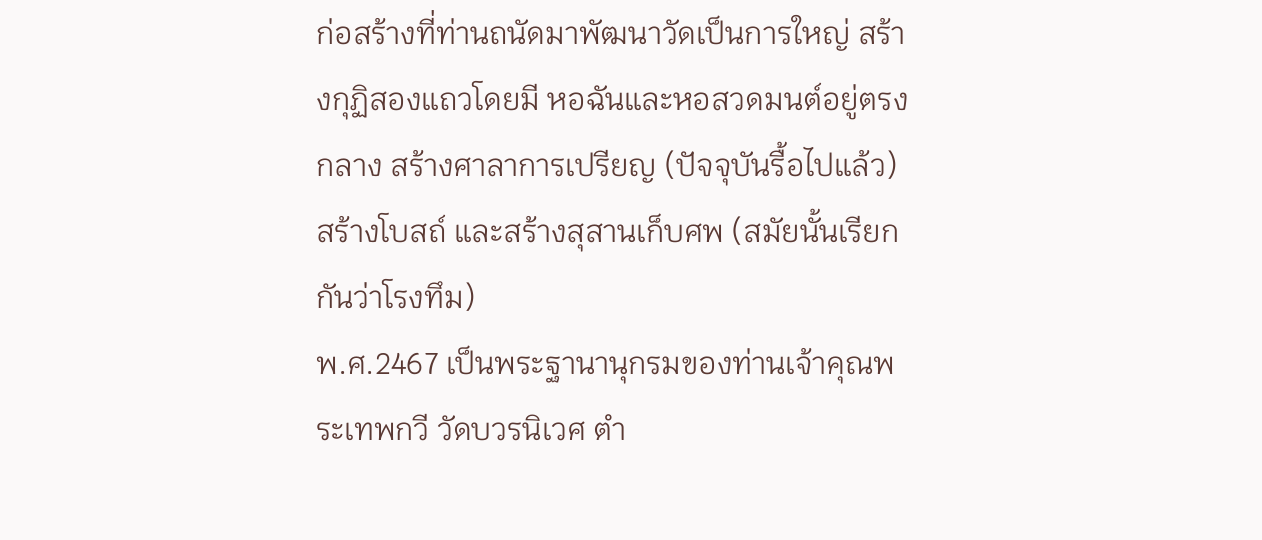ก่อสร้างที่ท่านถนัดมาพัฒนาวัดเป็นการใหญ่ สร้างกุฏิสองแถวโดยมี หอฉันและหอสวดมนต์อยู่ตรงกลาง สร้างศาลาการเปรียญ (ปัจจุบันรื้อไปแล้ว) สร้างโบสถ์ และสร้างสุสานเก็บศพ (สมัยนั้นเรียกกันว่าโรงทึม)
พ.ศ.2467 เป็นพระฐานานุกรมของท่านเจ้าคุณพระเทพกวี วัดบวรนิเวศ ตำ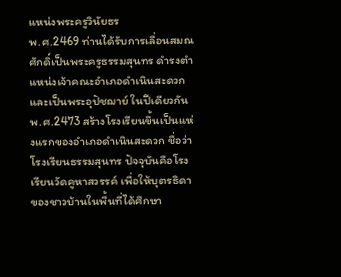แหน่งพระครูวินัยธร
พ.ศ.2469 ท่านได้รับการเลื่อนสมณศักดิ์เป็นพระครูธรรมสุนทร ดำรงตำแหน่งเจ้าคณะอำเภอดำเนินสะดวก และเป็นพระอุปัชฌาย์ ในปีเดียวกัน
พ.ศ.2473 สร้างโรงเรียนขึ้นเป็นแห่งแรกของอำเภอดำเนินสะดวก ชื่อว่าโรงเรียนธรรมสุนทร ปัจจุบันคือโรงเรียนวัดคูหาสวรรค์ เพื่อให้บุตรธิดาของชาวบ้านในพื้นที่ได้ศึกษา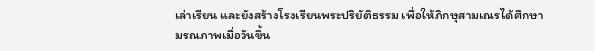เล่าเรียน และยังสร้างโรงเรียนพระปริยัติธรรม เพื่อให้ภิกษุสามเณรได้ศึกษา
มรณภาพเมื่อวันขึ้น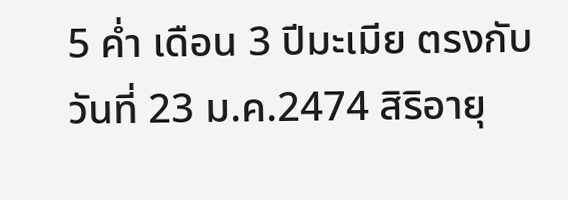5 ค่ำ เดือน 3 ปีมะเมีย ตรงกับวันที่ 23 ม.ค.2474 สิริอายุ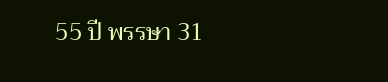55 ปี พรรษา 31